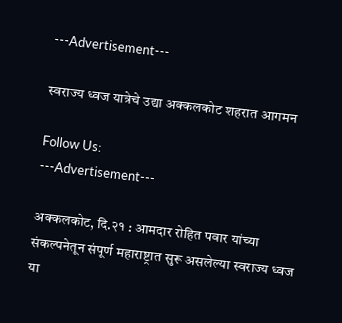---Advertisement---

स्वराज्य ध्वज यात्रेचे उद्या अक्कलकोट शहरात आगमन

Follow Us:
---Advertisement---

अक्कलकोट, दि.२१ : आमदार रोहित पवार यांच्या संकल्पनेतून संपूर्ण महाराष्ट्रात सुरू असलेल्या स्वराज्य ध्वज या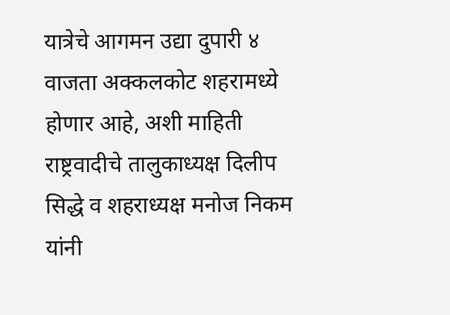यात्रेचे आगमन उद्या दुपारी ४ वाजता अक्कलकोट शहरामध्ये होणार आहे, अशी माहिती राष्ट्रवादीचे तालुकाध्यक्ष दिलीप सिद्धे व शहराध्यक्ष मनोज निकम यांनी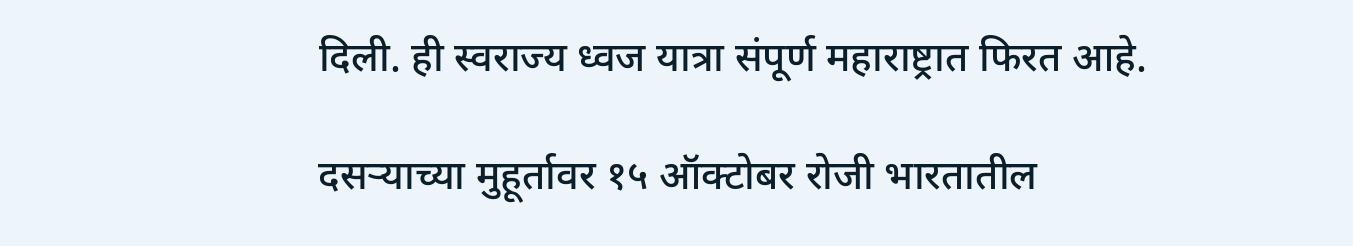दिली. ही स्वराज्य ध्वज यात्रा संपूर्ण महाराष्ट्रात फिरत आहे.

दसऱ्याच्या मुहूर्तावर १५ ऑक्टोबर रोजी भारतातील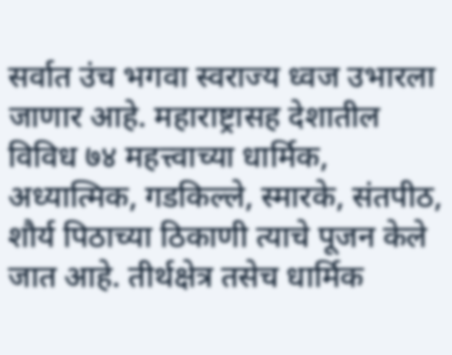सर्वात उंच भगवा स्वराज्य ध्वज उभारला जाणार आहे. महाराष्ट्रासह देशातील विविध ७४ महत्त्वाच्या धार्मिक, अध्यात्मिक, गडकिल्ले, स्मारके, संतपीठ, शौर्य पिठाच्या ठिकाणी त्याचे पूजन केले जात आहे. तीर्थक्षेत्र तसेच धार्मिक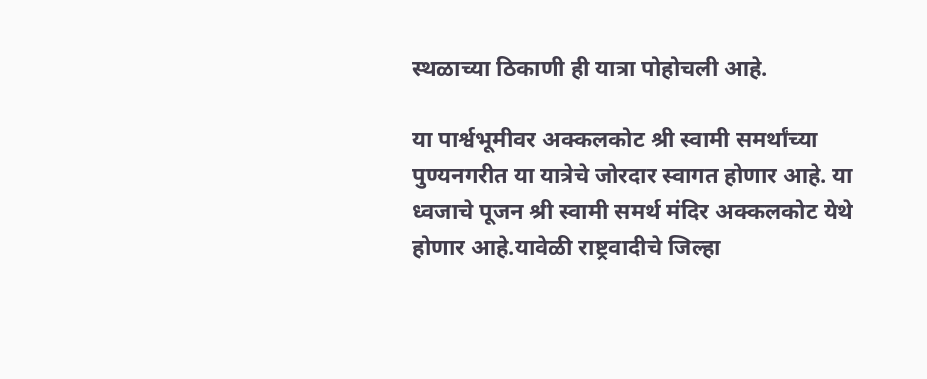स्थळाच्या ठिकाणी ही यात्रा पोहोचली आहे.

या पार्श्वभूमीवर अक्कलकोट श्री स्वामी समर्थांच्या पुण्यनगरीत या यात्रेचे जोरदार स्वागत होणार आहे. या ध्वजाचे पूजन श्री स्वामी समर्थ मंदिर अक्कलकोट येथे होणार आहे.यावेळी राष्ट्रवादीचे जिल्हा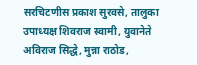सरचिटणीस प्रकाश सुरवसे, तालुका उपाध्यक्ष शिवराज स्वामी, युवानेते अविराज सिद्धे, मुन्ना राठोड,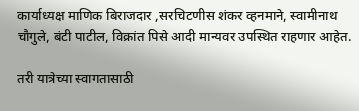कार्याध्यक्ष माणिक बिराजदार ,सरचिटणीस शंकर व्हनमाने, स्वामीनाथ चौगुले, बंटी पाटील, विक्रांत पिसे आदी मान्यवर उपस्थित राहणार आहेत.

तरी यात्रेच्या स्वागतासाठी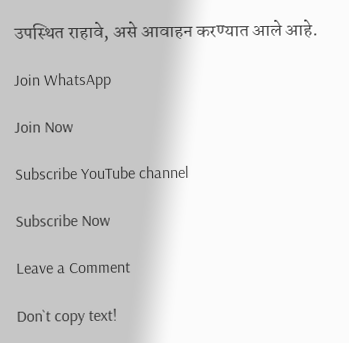उपस्थित राहावे, असे आवाहन करण्यात आले आहे.

Join WhatsApp

Join Now

Subscribe YouTube channel

Subscribe Now

Leave a Comment

Don`t copy text!